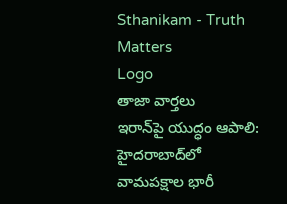Sthanikam - Truth Matters
Logo
తాజా వార్తలు
ఇరాన్‌పై యుద్ధం ఆపాలి: హైదరాబాద్‌లో వామపక్షాల భారీ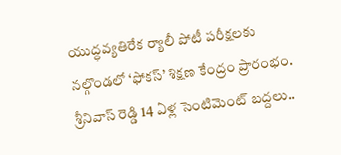యుద్ధవ్యతిరేక ర్యాలీ పోటీ పరీక్షలకు నల్గొండలో ‘ఫోకస్’ శిక్షణ కేంద్రం ప్రారంభం. శ్రీనివాస్ రెడ్డి 14 ఏళ్ల సెంటిమెంట్‌ బద్దలు..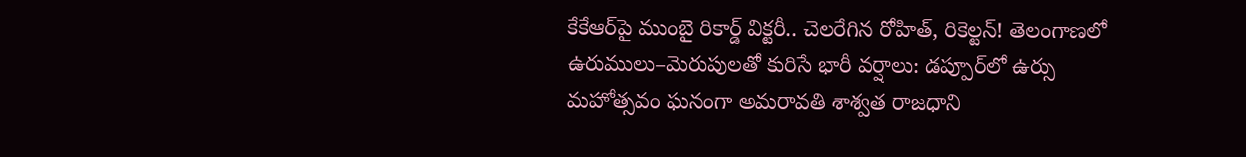కేకేఆర్‌పై ముంబై రికార్డ్ విక్టరీ.. చెలరేగిన రోహిత్, రికెల్టన్! తెలంగాణలో ఉరుములు–మెరుపులతో కురిసే భారీ వర్షాలు: డప్పూర్‌లో ఉర్సు మహోత్సవం ఘనంగా అమరావతి శాశ్వత రాజధాని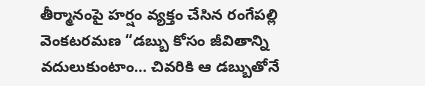తీర్మానంపై హర్షం వ్యక్తం చేసిన రంగేపల్లి వెంకటరమణ “డబ్బు కోసం జీవితాన్ని వదులుకుంటాం… చివరికి ఆ డబ్బుతోనే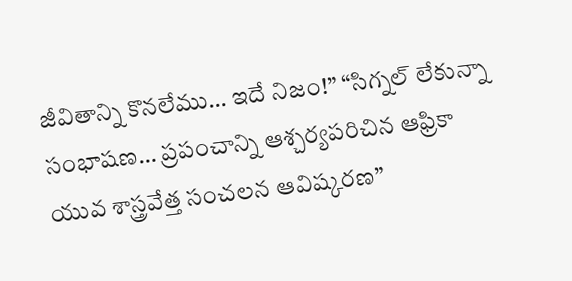జీవితాన్ని కొనలేము… ఇదే నిజం!” “సిగ్నల్ లేకున్నా సంభాషణ… ప్రపంచాన్ని ఆశ్చర్యపరిచిన ఆఫ్రికా యువ శాస్త్రవేత్త సంచలన ఆవిష్కరణ”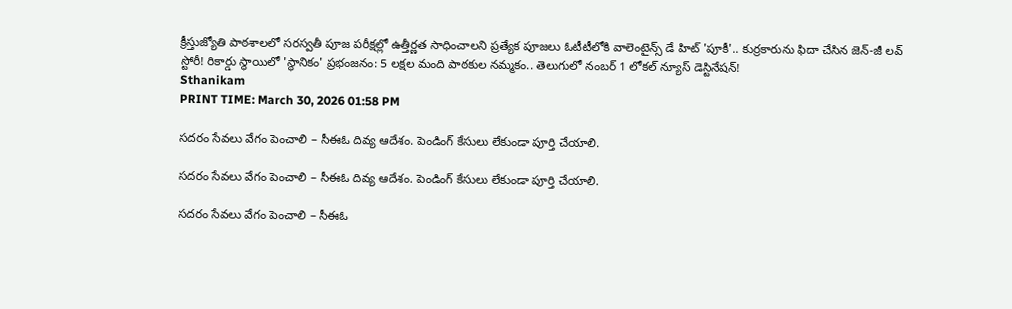క్రీస్తుజ్యోతి పాఠశాలలో సరస్వతీ పూజ పరీక్షల్లో ఉత్తీర్ణత సాధించాలని ప్రత్యేక పూజలు ఓటీటీలోకి వాలెంటైన్స్ డే హిట్ 'పూకీ'.. కుర్రకారును ఫిదా చేసిన జెన్-జీ లవ్ స్టోరీ! రికార్డు స్థాయిలో 'స్థానికం' ప్రభంజనం: 5 లక్షల మంది పాఠకుల నమ్మకం.. తెలుగులో నంబర్ 1 లోకల్ న్యూస్ డెస్టినేషన్!
Sthanikam
PRINT TIME: March 30, 2026 01:58 PM

సదరం సేవలు వేగం పెంచాలి – సీఈఓ దివ్య ఆదేశం. పెండింగ్ కేసులు లేకుండా పూర్తి చేయాలి.

సదరం సేవలు వేగం పెంచాలి – సీఈఓ దివ్య ఆదేశం. పెండింగ్ కేసులు లేకుండా పూర్తి చేయాలి.

సదరం సేవలు వేగం పెంచాలి – సీఈఓ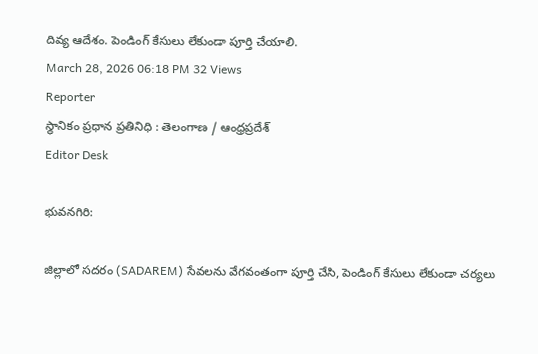దివ్య ఆదేశం. పెండింగ్ కేసులు లేకుండా పూర్తి చేయాలి.
March 28, 2026 06:18 PM 32 Views
Reporter
స్థానికం ప్రధాన ప్రతినిధి : తెలంగాణ / ఆంధ్రప్రదేశ్
Editor Desk

భువనగిరి:

జిల్లాలో సదరం (SADAREM) సేవలను వేగవంతంగా పూర్తి చేసి, పెండింగ్ కేసులు లేకుండా చర్యలు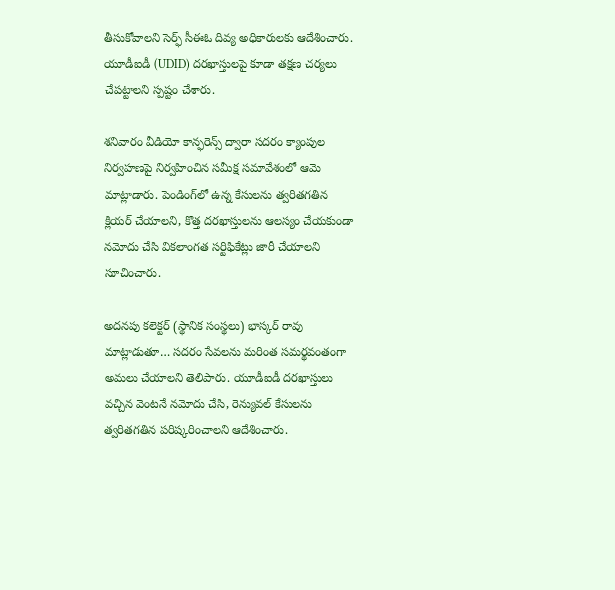తీసుకోవాలని సెర్ఫ్ సీఈఓ దివ్య అధికారులకు ఆదేశించారు. యూడీఐడీ (UDID) దరఖాస్తులపై కూడా తక్షణ చర్యలు చేపట్టాలని స్పష్టం చేశారు.

శనివారం వీడియో కాన్ఫరెన్స్ ద్వారా సదరం క్యాంపుల నిర్వహణపై నిర్వహించిన సమీక్ష సమావేశంలో ఆమె మాట్లాడారు. పెండింగ్‌లో ఉన్న కేసులను త్వరితగతిన క్లియర్ చేయాలని, కొత్త దరఖాస్తులను ఆలస్యం చేయకుండా నమోదు చేసి వికలాంగత సర్టిఫికేట్లు జారీ చేయాలని సూచించారు.

అదనపు కలెక్టర్ (స్థానిక సంస్థలు) భాస్కర్ రావు మాట్లాడుతూ… సదరం సేవలను మరింత సమర్థవంతంగా అమలు చేయాలని తెలిపారు. యూడీఐడీ దరఖాస్తులు వచ్చిన వెంటనే నమోదు చేసి, రెన్యువల్ కేసులను త్వరితగతిన పరిష్కరించాలని ఆదేశించారు.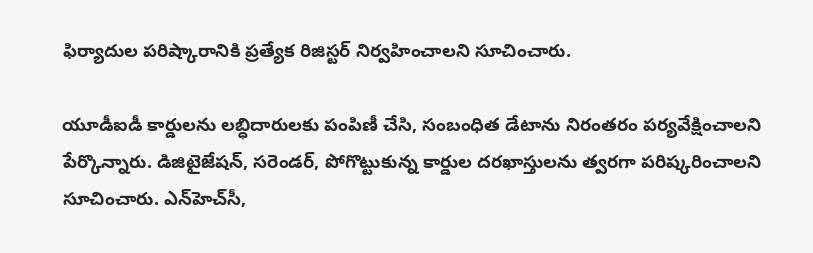ఫిర్యాదుల పరిష్కారానికి ప్రత్యేక రిజిస్టర్ నిర్వహించాలని సూచించారు.

యూడీఐడీ కార్డులను లబ్ధిదారులకు పంపిణీ చేసి, సంబంధిత డేటాను నిరంతరం పర్యవేక్షించాలని పేర్కొన్నారు. డిజిటైజేషన్, సరెండర్, పోగొట్టుకున్న కార్డుల దరఖాస్తులను త్వరగా పరిష్కరించాలని సూచించారు. ఎన్‌హెచ్‌సీ,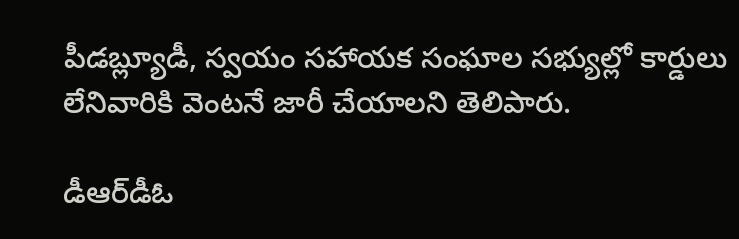పీడబ్ల్యూడీ, స్వయం సహాయక సంఘాల సభ్యుల్లో కార్డులు లేనివారికి వెంటనే జారీ చేయాలని తెలిపారు.

డీఆర్‌డీఓ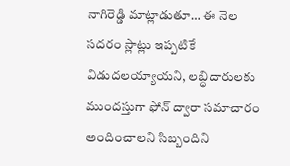నాగిరెడ్డి మాట్లాడుతూ… ఈ నెల సదరం స్లాట్లు ఇప్పటికే విడుదలయ్యాయని, లబ్ధిదారులకు ముందస్తుగా ఫోన్ ద్వారా సమాచారం అందించాలని సిబ్బందిని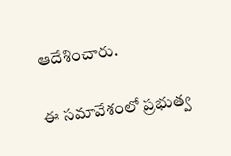ఆదేశించారు.

ఈ సమావేశంలో ప్రభుత్వ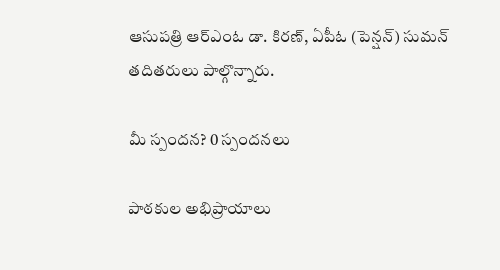ఆసుపత్రి ఆర్‌ఎంఓ డా. కిరణ్, ఏపీఓ (పెన్షన్) సుమన్ తదితరులు పాల్గొన్నారు.

మీ స్పందన? 0 స్పందనలు

పాఠకుల అభిప్రాయాలు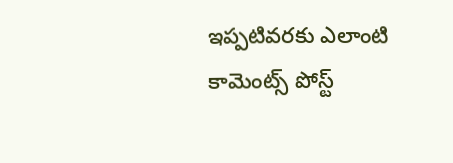ఇప్పటివరకు ఎలాంటి కామెంట్స్ పోస్ట్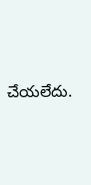చేయలేదు.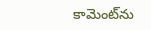కామెంట్‌ను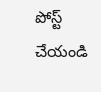పోస్ట్ చేయండి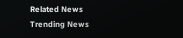Related News
Trending News